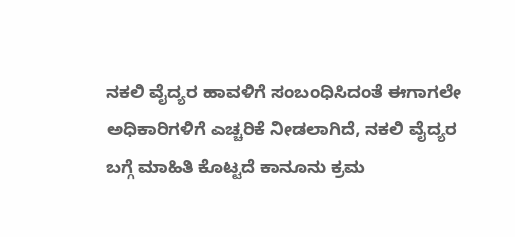ನಕಲಿ ವೈದ್ಯರ ಹಾವಳಿಗೆ ಸಂಬಂಧಿಸಿದಂತೆ ಈಗಾಗಲೇ ಅಧಿಕಾರಿಗಳಿಗೆ ಎಚ್ಚರಿಕೆ ನೀಡಲಾಗಿದೆ, ನಕಲಿ ವೈದ್ಯರ ಬಗ್ಗೆ ಮಾಹಿತಿ ಕೊಟ್ಟದೆ ಕಾನೂನು ಕ್ರಮ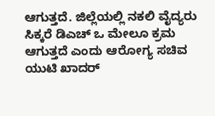ಆಗುತ್ತದೆ. ಜಿಲ್ಲೆಯಲ್ಲಿ ನಕಲಿ ವೈದ್ಯರು ಸಿಕ್ಕರೆ ಡಿಎಚ್ ಒ ಮೇಲೂ ಕ್ರಮ ಆಗುತ್ತದೆ ಎಂದು ಆರೋಗ್ಯ ಸಚಿವ ಯುಟಿ ಖಾದರ್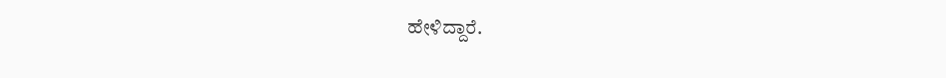ಹೇಳಿದ್ದಾರೆ.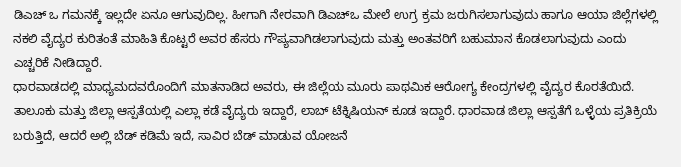ಡಿಎಚ್ ಒ ಗಮನಕ್ಕೆ ಇಲ್ಲದೇ ಏನೂ ಆಗುವುದಿಲ್ಲ. ಹೀಗಾಗಿ ನೇರವಾಗಿ ಡಿಎಚ್ಒ ಮೇಲೆ ಉಗ್ರ ಕ್ರಮ ಜರುಗಿಸಲಾಗುವುದು ಹಾಗೂ ಆಯಾ ಜಿಲ್ಲೆಗಳಲ್ಲಿ ನಕಲಿ ವೈದ್ಯರ ಕುರಿತಂತೆ ಮಾಹಿತಿ ಕೊಟ್ಟರೆ ಅವರ ಹೆಸರು ಗೌಪ್ಯವಾಗಿಡಲಾಗುವುದು ಮತ್ತು ಅಂತವರಿಗೆ ಬಹುಮಾನ ಕೊಡಲಾಗುವುದು ಎಂದು ಎಚ್ಚರಿಕೆ ನೀಡಿದ್ದಾರೆ.
ಧಾರವಾಡದಲ್ಲಿ ಮಾಧ್ಯಮದವರೊಂದಿಗೆ ಮಾತನಾಡಿದ ಅವರು, ಈ ಜಿಲ್ಲೆಯ ಮೂರು ಪಾಥಮಿಕ ಆರೋಗ್ಯ ಕೇಂದ್ರಗಳಲ್ಲಿ ವೈದ್ಯರ ಕೊರತೆಯಿದೆ. ತಾಲೂಕು ಮತ್ತು ಜಿಲ್ಲಾ ಆಸ್ಪತೆಯಲ್ಲಿ ಎಲ್ಲಾ ಕಡೆ ವೈದ್ಯರು ಇದ್ದಾರೆ, ಲಾಬ್ ಟೆಕ್ನಿಷಿಯನ್ ಕೂಡ ಇದ್ದಾರೆ. ಧಾರವಾಡ ಜಿಲ್ಲಾ ಆಸ್ಪತೆಗೆ ಒಳ್ಳೆಯ ಪ್ರತಿಕ್ರಿಯೆ ಬರುತ್ತಿದೆ, ಆದರೆ ಅಲ್ಲಿ ಬೆಡ್ ಕಡಿಮೆ ಇದೆ, ಸಾವಿರ ಬೆಡ್ ಮಾಡುವ ಯೋಜನೆ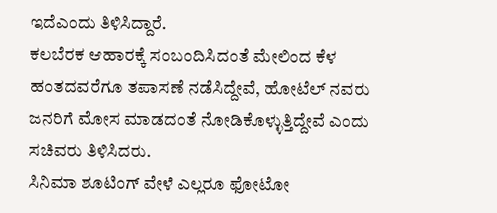ಇದೆಎಂದು ತಿಳಿಸಿದ್ದಾರೆ.
ಕಲಬೆರಕ ಆಹಾರಕ್ಕೆ ಸಂಬಂದಿಸಿದಂತೆ ಮೇಲಿಂದ ಕೆಳ ಹಂತದವರೆಗೂ ತಪಾಸಣೆ ನಡೆಸಿದ್ದೇವೆ, ಹೋಟೆಲ್ ನವರು ಜನರಿಗೆ ಮೋಸ ಮಾಡದಂತೆ ನೋಡಿಕೊಳ್ಳುತ್ತಿದ್ದೇವೆ ಎಂದು ಸಚಿವರು ತಿಳಿಸಿದರು.
ಸಿನಿಮಾ ಶೂಟಿಂಗ್ ವೇಳೆ ಎಲ್ಲರೂ ಫೋಟೋ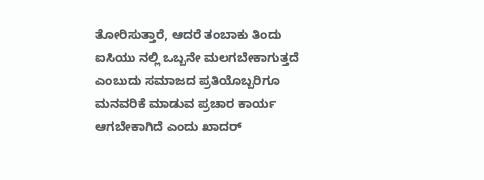ತೋರಿಸುತ್ತಾರೆ, ಆದರೆ ತಂಬಾಕು ತಿಂದು ಐಸಿಯು ನಲ್ಲಿ ಒಬ್ಬನೇ ಮಲಗಬೇಕಾಗುತ್ತದೆ ಎಂಬುದು ಸಮಾಜದ ಪ್ರತಿಯೊಬ್ಬರಿಗೂ ಮನವರಿಕೆ ಮಾಡುವ ಪ್ರಚಾರ ಕಾರ್ಯ ಆಗಬೇಕಾಗಿದೆ ಎಂದು ಖಾದರ್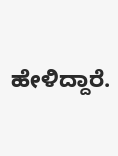ಹೇಳಿದ್ದಾರೆ.